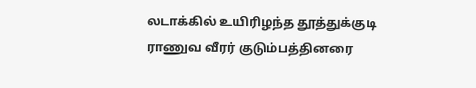லடாக்கில் உயிரிழந்த தூத்துக்குடி ராணுவ வீரர் குடும்பத்தினரை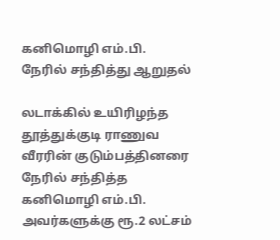கனிமொழி எம்.பி. நேரில் சந்தித்து ஆறுதல்

லடாக்கில் உயிரிழந்த தூத்துக்குடி ராணுவ வீரரின் குடும்பத்தினரை நேரில் சந்தித்த கனிமொழி எம்.பி. அவர்களுக்கு ரூ.2 லட்சம்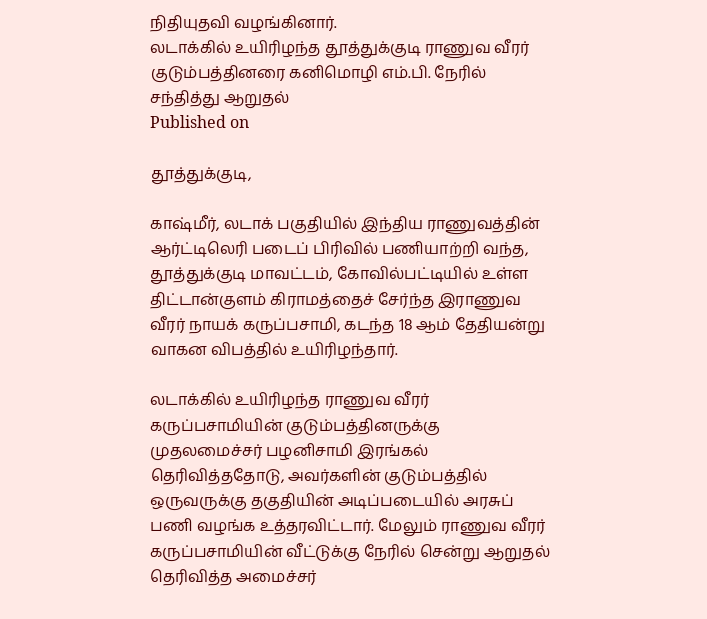நிதியுதவி வழங்கினார்.
லடாக்கில் உயிரிழந்த தூத்துக்குடி ராணுவ வீரர் குடும்பத்தினரை கனிமொழி எம்.பி. நேரில் சந்தித்து ஆறுதல்
Published on

தூத்துக்குடி,

காஷ்மீர், லடாக் பகுதியில் இந்திய ராணுவத்தின் ஆர்ட்டிலெரி படைப் பிரிவில் பணியாற்றி வந்த, தூத்துக்குடி மாவட்டம், கோவில்பட்டியில் உள்ள திட்டான்குளம் கிராமத்தைச் சேர்ந்த இராணுவ வீரர் நாயக் கருப்பசாமி, கடந்த 18 ஆம் தேதியன்று வாகன விபத்தில் உயிரிழந்தார்.

லடாக்கில் உயிரிழந்த ராணுவ வீரர் கருப்பசாமியின் குடும்பத்தினருக்கு முதலமைச்சர் பழனிசாமி இரங்கல் தெரிவித்ததோடு, அவர்களின் குடும்பத்தில் ஒருவருக்கு தகுதியின் அடிப்படையில் அரசுப் பணி வழங்க உத்தரவிட்டார். மேலும் ராணுவ வீரர் கருப்பசாமியின் வீட்டுக்கு நேரில் சென்று ஆறுதல் தெரிவித்த அமைச்சர்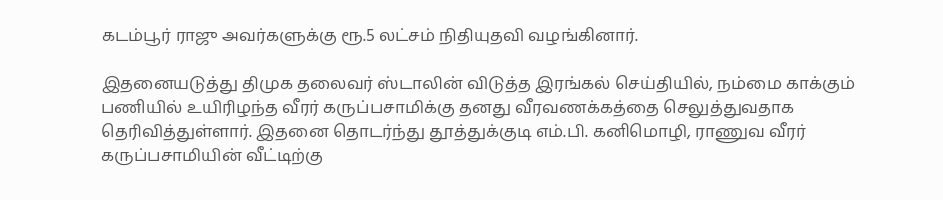கடம்பூர் ராஜு அவர்களுக்கு ரூ.5 லட்சம் நிதியுதவி வழங்கினார்.

இதனையடுத்து திமுக தலைவர் ஸ்டாலின் விடுத்த இரங்கல் செய்தியில், நம்மை காக்கும் பணியில் உயிரிழந்த வீரர் கருப்பசாமிக்கு தனது வீரவணக்கத்தை செலுத்துவதாக தெரிவித்துள்ளார். இதனை தொடர்ந்து தூத்துக்குடி எம்.பி. கனிமொழி, ராணுவ வீரர் கருப்பசாமியின் வீட்டிற்கு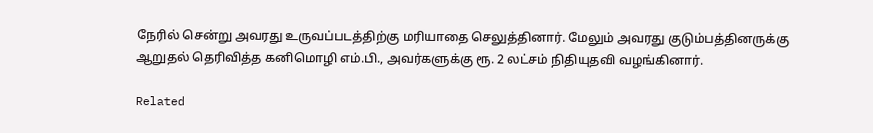நேரில் சென்று அவரது உருவப்படத்திற்கு மரியாதை செலுத்தினார். மேலும் அவரது குடும்பத்தினருக்கு ஆறுதல் தெரிவித்த கனிமொழி எம்.பி., அவர்களுக்கு ரூ. 2 லட்சம் நிதியுதவி வழங்கினார்.

Related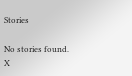Stories

No stories found.
X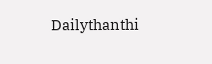Dailythanthi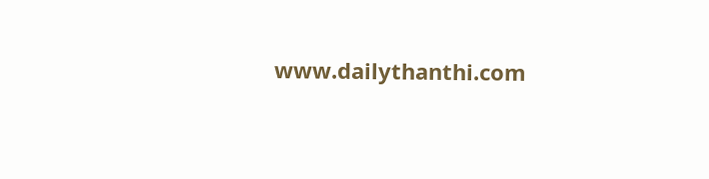www.dailythanthi.com